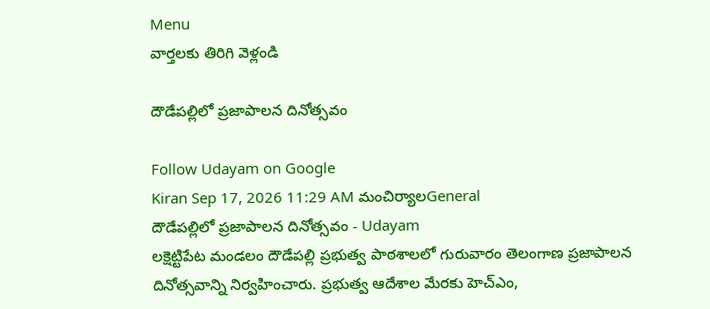Menu
వార్తలకు తిరిగి వెళ్లండి

దౌడేపల్లిలో ప్రజాపాలన దినోత్సవం

Follow Udayam on Google
Kiran Sep 17, 2026 11:29 AM మంచిర్యాలGeneral
దౌడేపల్లిలో ప్రజాపాలన దినోత్సవం - Udayam
లక్షెట్టిపేట మండలం దౌడేపల్లి ప్రభుత్వ పాఠశాలలో గురువారం తెలంగాణ ప్రజాపాలన దినోత్సవాన్ని నిర్వహించారు. ప్రభుత్వ ఆదేశాల మేరకు హెచ్ఎం,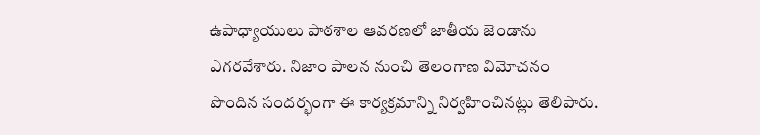ఉపాధ్యాయులు పాఠశాల ఆవరణలో జాతీయ జెండాను ఎగరవేశారు. నిజాం పాలన నుంచి తెలంగాణ విమోచనం పొందిన సందర్భంగా ఈ కార్యక్రమాన్ని నిర్వహించినట్లు తెలిపారు.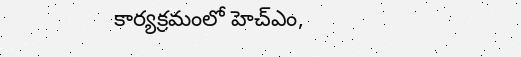కార్యక్రమంలో హెచ్ఎం,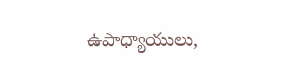ఉపాధ్యాయులు,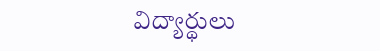విద్యార్థులు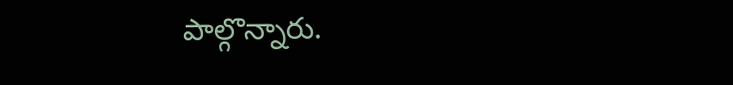పాల్గొన్నారు.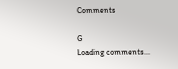Comments

G
Loading comments...